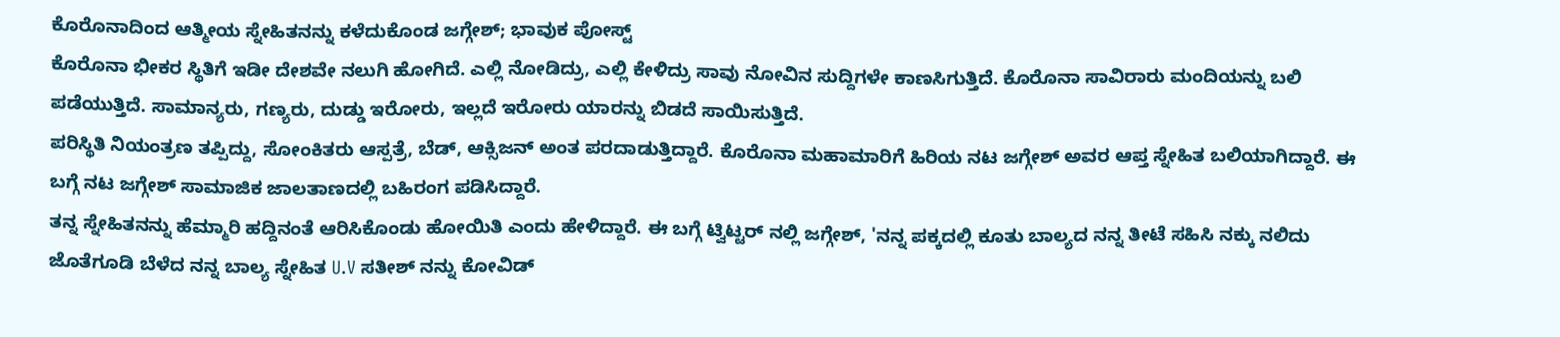ಕೊರೊನಾದಿಂದ ಆತ್ಮೀಯ ಸ್ನೇಹಿತನನ್ನು ಕಳೆದುಕೊಂಡ ಜಗ್ಗೇಶ್; ಭಾವುಕ ಪೋಸ್ಟ್
ಕೊರೊನಾ ಭೀಕರ ಸ್ಥಿತಿಗೆ ಇಡೀ ದೇಶವೇ ನಲುಗಿ ಹೋಗಿದೆ. ಎಲ್ಲಿ ನೋಡಿದ್ರು, ಎಲ್ಲಿ ಕೇಳಿದ್ರು ಸಾವು ನೋವಿನ ಸುದ್ದಿಗಳೇ ಕಾಣಸಿಗುತ್ತಿದೆ. ಕೊರೊನಾ ಸಾವಿರಾರು ಮಂದಿಯನ್ನು ಬಲಿ ಪಡೆಯುತ್ತಿದೆ. ಸಾಮಾನ್ಯರು, ಗಣ್ಯರು, ದುಡ್ಡು ಇರೋರು, ಇಲ್ಲದೆ ಇರೋರು ಯಾರನ್ನು ಬಿಡದೆ ಸಾಯಿಸುತ್ತಿದೆ.
ಪರಿಸ್ಥಿತಿ ನಿಯಂತ್ರಣ ತಪ್ಪಿದ್ದು, ಸೋಂಕಿತರು ಆಸ್ಪತ್ರೆ, ಬೆಡ್, ಆಕ್ಸಿಜನ್ ಅಂತ ಪರದಾಡುತ್ತಿದ್ದಾರೆ. ಕೊರೊನಾ ಮಹಾಮಾರಿಗೆ ಹಿರಿಯ ನಟ ಜಗ್ಗೇಶ್ ಅವರ ಆಪ್ತ ಸ್ನೇಹಿತ ಬಲಿಯಾಗಿದ್ದಾರೆ. ಈ ಬಗ್ಗೆ ನಟ ಜಗ್ಗೇಶ್ ಸಾಮಾಜಿಕ ಜಾಲತಾಣದಲ್ಲಿ ಬಹಿರಂಗ ಪಡಿಸಿದ್ದಾರೆ.
ತನ್ನ ಸ್ನೇಹಿತನನ್ನು ಹೆಮ್ಮಾರಿ ಹದ್ದಿನಂತೆ ಆರಿಸಿಕೊಂಡು ಹೋಯಿತಿ ಎಂದು ಹೇಳಿದ್ದಾರೆ. ಈ ಬಗ್ಗೆ ಟ್ವಿಟ್ಟರ್ ನಲ್ಲಿ ಜಗ್ಗೇಶ್, 'ನನ್ನ ಪಕ್ಕದಲ್ಲಿ ಕೂತು ಬಾಲ್ಯದ ನನ್ನ ತೀಟೆ ಸಹಿಸಿ ನಕ್ಕು ನಲಿದು ಜೊತೆಗೂಡಿ ಬೆಳೆದ ನನ್ನ ಬಾಲ್ಯ ಸ್ನೇಹಿತ U.V ಸತೀಶ್ ನನ್ನು ಕೋವಿಡ್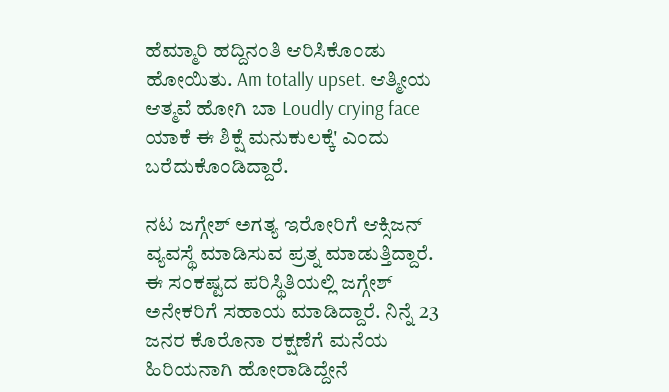ಹೆಮ್ಮಾರಿ ಹದ್ದಿನಂತಿ ಆರಿಸಿಕೊಂಡು ಹೋಯಿತು. Am totally upset. ಆತ್ಮೀಯ ಆತ್ಮವೆ ಹೋಗಿ ಬಾ Loudly crying face ಯಾಕೆ ಈ ಶಿಕ್ಷೆ ಮನುಕುಲಕ್ಕೆ' ಎಂದು ಬರೆದುಕೊಂಡಿದ್ದಾರೆ.

ನಟ ಜಗ್ಗೇಶ್ ಅಗತ್ಯ ಇರೋರಿಗೆ ಆಕ್ಸಿಜನ್ ವ್ಯವಸ್ಥೆ ಮಾಡಿಸುವ ಪ್ರತ್ನ ಮಾಡುತ್ತಿದ್ದಾರೆ. ಈ ಸಂಕಷ್ಟದ ಪರಿಸ್ಥಿತಿಯಲ್ಲಿ ಜಗ್ಗೇಶ್ ಅನೇಕರಿಗೆ ಸಹಾಯ ಮಾಡಿದ್ದಾರೆ. ನಿನ್ನೆ 23 ಜನರ ಕೊರೊನಾ ರಕ್ಷಣೆಗೆ ಮನೆಯ ಹಿರಿಯನಾಗಿ ಹೋರಾಡಿದ್ದೇನೆ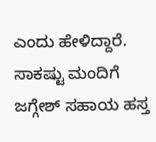ಎಂದು ಹೇಳಿದ್ದಾರೆ. ಸಾಕಷ್ಟು ಮಂದಿಗೆ ಜಗ್ಗೇಶ್ ಸಹಾಯ ಹಸ್ತ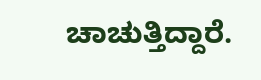ಚಾಚುತ್ತಿದ್ದಾರೆ.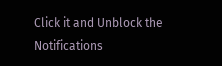Click it and Unblock the Notifications